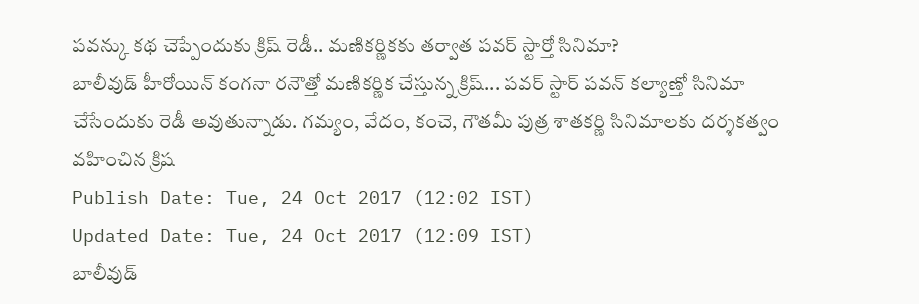పవన్కు కథ చెప్పేందుకు క్రిష్ రెడీ.. మణికర్ణికకు తర్వాత పవర్ స్టార్తో సినిమా?
బాలీవుడ్ హీరోయిన్ కంగనా రనౌత్తో మణికర్ణిక చేస్తున్న క్రిష్... పవర్ స్టార్ పవన్ కల్యాణ్తో సినిమా చేసేందుకు రెడీ అవుతున్నాడు. గమ్యం, వేదం, కంచె, గౌతమీ పుత్ర శాతకర్ణి సినిమాలకు దర్శకత్వం వహించిన క్రిష
Publish Date: Tue, 24 Oct 2017 (12:02 IST)
Updated Date: Tue, 24 Oct 2017 (12:09 IST)
బాలీవుడ్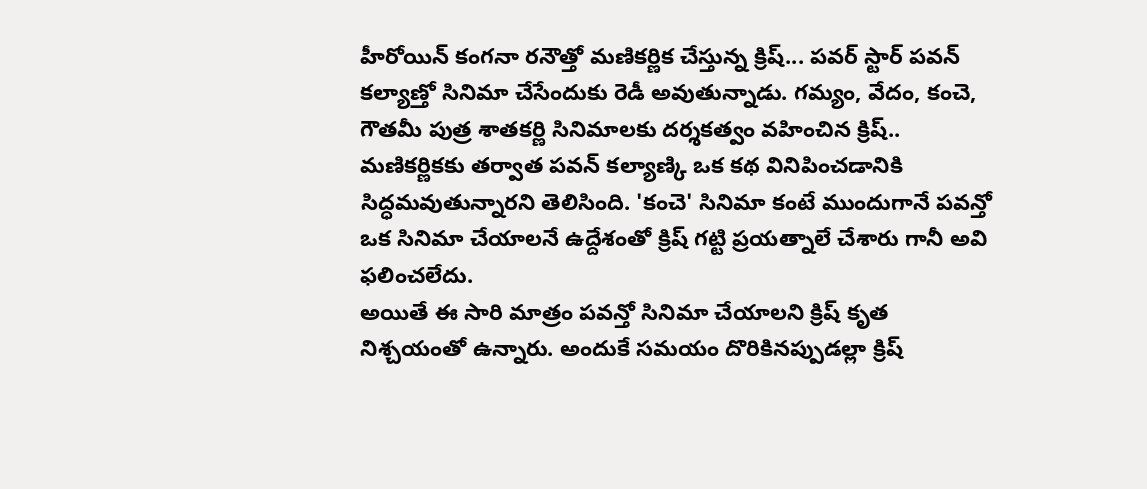హీరోయిన్ కంగనా రనౌత్తో మణికర్ణిక చేస్తున్న క్రిష్... పవర్ స్టార్ పవన్ కల్యాణ్తో సినిమా చేసేందుకు రెడీ అవుతున్నాడు. గమ్యం, వేదం, కంచె, గౌతమీ పుత్ర శాతకర్ణి సినిమాలకు దర్శకత్వం వహించిన క్రిష్.. మణికర్ణికకు తర్వాత పవన్ కల్యాణ్కి ఒక కథ వినిపించడానికి సిద్ధమవుతున్నారని తెలిసింది. 'కంచె' సినిమా కంటే ముందుగానే పవన్తో ఒక సినిమా చేయాలనే ఉద్దేశంతో క్రిష్ గట్టి ప్రయత్నాలే చేశారు గానీ అవి ఫలించలేదు.
అయితే ఈ సారి మాత్రం పవన్తో సినిమా చేయాలని క్రిష్ కృత నిశ్చయంతో ఉన్నారు. అందుకే సమయం దొరికినప్పుడల్లా క్రిష్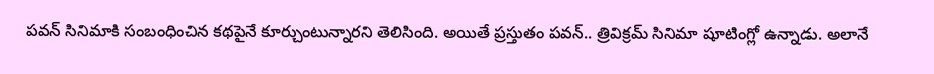పవన్ సినిమాకి సంబంధించిన కథపైనే కూర్చుంటున్నారని తెలిసింది. అయితే ప్రస్తుతం పవన్.. త్రివిక్రమ్ సినిమా షూటింగ్లో ఉన్నాడు. అలానే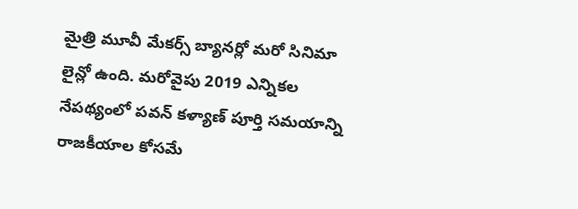మైత్రి మూవీ మేకర్స్ బ్యానర్లో మరో సినిమా లైన్లో ఉంది. మరోవైపు 2019 ఎన్నికల నేపథ్యంలో పవన్ కళ్యాణ్ పూర్తి సమయాన్ని రాజకీయాల కోసమే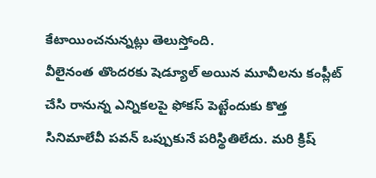కేటాయించనున్నట్లు తెలుస్తోంది.
వీలైనంత తొందరకు షెడ్యూల్ అయిన మూవీలను కంప్లీట్ చేసి రానున్న ఎన్నికలపై ఫోకస్ పెట్టేందుకు కొత్త సినిమాలేవీ పవన్ ఒప్పుకునే పరిస్థితిలేదు. మరి క్రిష్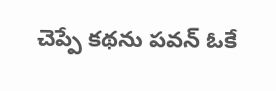చెప్పే కథను పవన్ ఓకే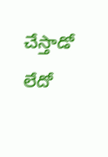చేస్తాడో లేదో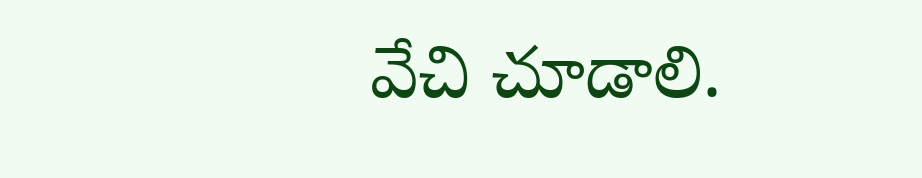వేచి చూడాలి.